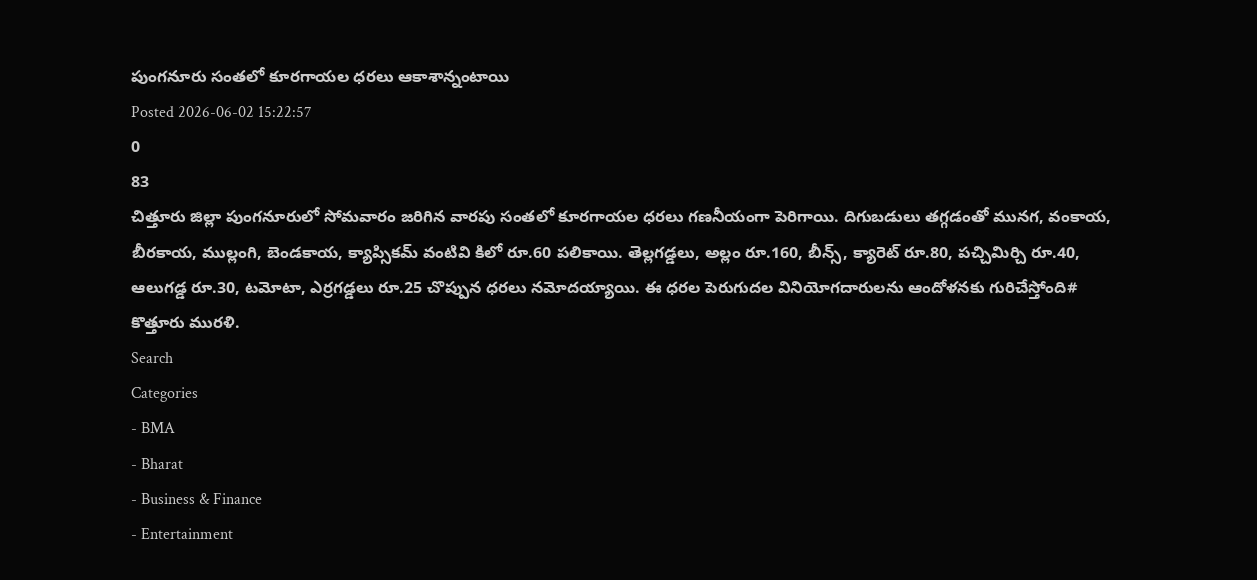పుంగనూరు సంతలో కూరగాయల ధరలు ఆకాశాన్నంటాయి
Posted 2026-06-02 15:22:57
0
83
చిత్తూరు జిల్లా పుంగనూరులో సోమవారం జరిగిన వారపు సంతలో కూరగాయల ధరలు గణనీయంగా పెరిగాయి. దిగుబడులు తగ్గడంతో మునగ, వంకాయ, బీరకాయ, ముల్లంగి, బెండకాయ, క్యాప్సికమ్ వంటివి కిలో రూ.60 పలికాయి. తెల్లగడ్డలు, అల్లం రూ.160, బీన్స్, క్యారెట్ రూ.80, పచ్చిమిర్చి రూ.40, ఆలుగడ్డ రూ.30, టమోటా, ఎర్రగడ్డలు రూ.25 చొప్పున ధరలు నమోదయ్యాయి. ఈ ధరల పెరుగుదల వినియోగదారులను ఆందోళనకు గురిచేస్తోంది# కొత్తూరు మురళి.
Search
Categories
- BMA
- Bharat
- Business & Finance
- Entertainment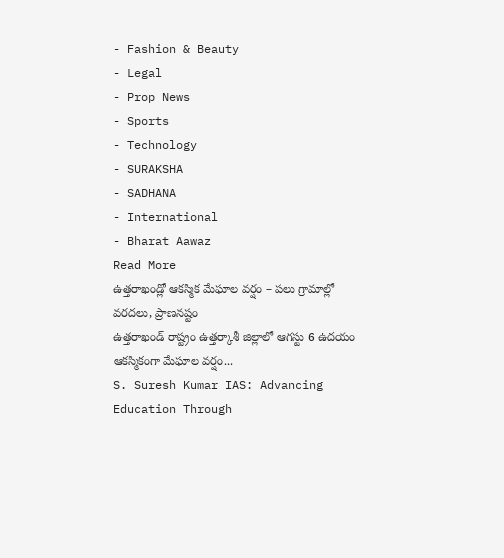- Fashion & Beauty
- Legal
- Prop News
- Sports
- Technology
- SURAKSHA
- SADHANA
- International
- Bharat Aawaz
Read More
ఉత్తరాఖండ్లో ఆకస్మిక మేఘాల వర్షం – పలు గ్రామాల్లో వరదలు, ప్రాణనష్టం
ఉత్తరాఖండ్ రాష్ట్రం ఉత్తర్కాశీ జిల్లాలో ఆగస్టు 6 ఉదయం ఆకస్మికంగా మేఘాల వర్షం...
S. Suresh Kumar IAS: Advancing Education Through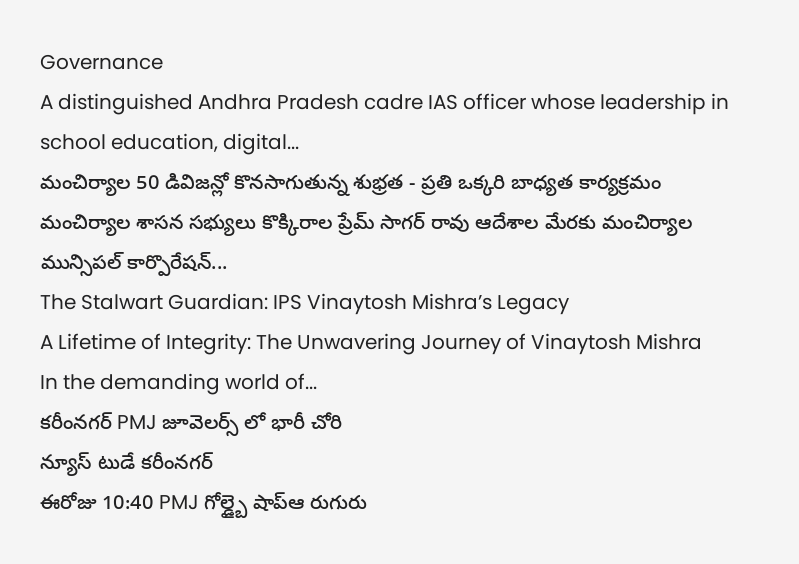Governance
A distinguished Andhra Pradesh cadre IAS officer whose leadership in school education, digital...
మంచిర్యాల 50 డివిజన్లో కొనసాగుతున్న శుభ్రత - ప్రతి ఒక్కరి బాధ్యత కార్యక్రమం
మంచిర్యాల శాసన సభ్యులు కొక్కిరాల ప్రేమ్ సాగర్ రావు ఆదేశాల మేరకు మంచిర్యాల మున్సిపల్ కార్పొరేషన్...
The Stalwart Guardian: IPS Vinaytosh Mishra’s Legacy
A Lifetime of Integrity: The Unwavering Journey of Vinaytosh Mishra
In the demanding world of...
కరీంనగర్ PMJ జూవెలర్స్ లో భారీ చోరి
న్యూస్ టుడే కరీంనగర్
ఈరోజు 10:40 PMJ గోల్డ్బై షాప్ఆ రుగురు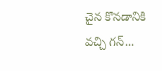చైన కొనడానికి వచ్చి గన్...